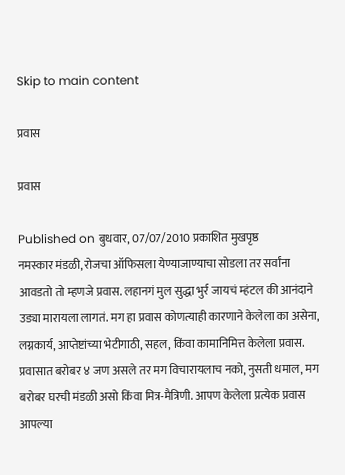Skip to main content

प्रवास

प्रवास

Published on बुधवार, 07/07/2010 प्रकाशित मुखपृष्ठ
नमस्कार मंडळी, रोजचा ऑफिसला येण्याजाण्याचा सोडला तर सर्वांना आवडतो तो म्हणजे प्रवास. लहानगं मुल सुद्धा भुर्र जायचं म्हंटल की आनंदाने उड्या मारायला लागतं. मग हा प्रवास कोणत्याही कारणाने केलेला का असेना, लग्नकार्य, आप्तेष्टांच्या भेटीगाठी, सहल, किंवा कामानिमित्त केलेला प्रवास. प्रवासात बरोबर ४ जण असले तर मग विचारायलाच नको, नुसती धमाल, मग बरोबर घरची मंडळी असो किंवा मित्र-मैत्रिणी. आपण केलेला प्रत्येक प्रवास आपल्या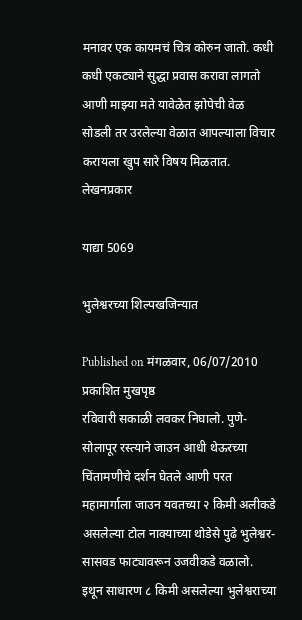मनावर एक कायमचं चित्र कोरुन जातो. कधी कधी एकट्याने सुद्धा प्रवास करावा लागतो आणी माझ्या मते यावेळेत झोपेची वेळ सोडली तर उरलेल्या वेळात आपल्याला विचार करायला खुप सारे विषय मिळतात.
लेखनप्रकार

याद्या 5069

भुलेश्वरच्या शिल्पखजिन्यात

Published on मंगळवार, 06/07/2010 प्रकाशित मुखपृष्ठ
रविवारी सकाळी लवकर निघालो. पुणे-सोलापूर रस्त्याने जाउन आधी थेऊरच्या चिंतामणीचे दर्शन घेतले आणी परत महामार्गाला जाउन यवतच्या २ किमी अलीकडे असलेल्या टोल नाक्याच्या थोडेसे पुढे भुलेश्वर-सासवड फाट्यावरून उजवीकडे वळालो. इथून साधारण ८ किमी असलेल्या भुलेश्वराच्या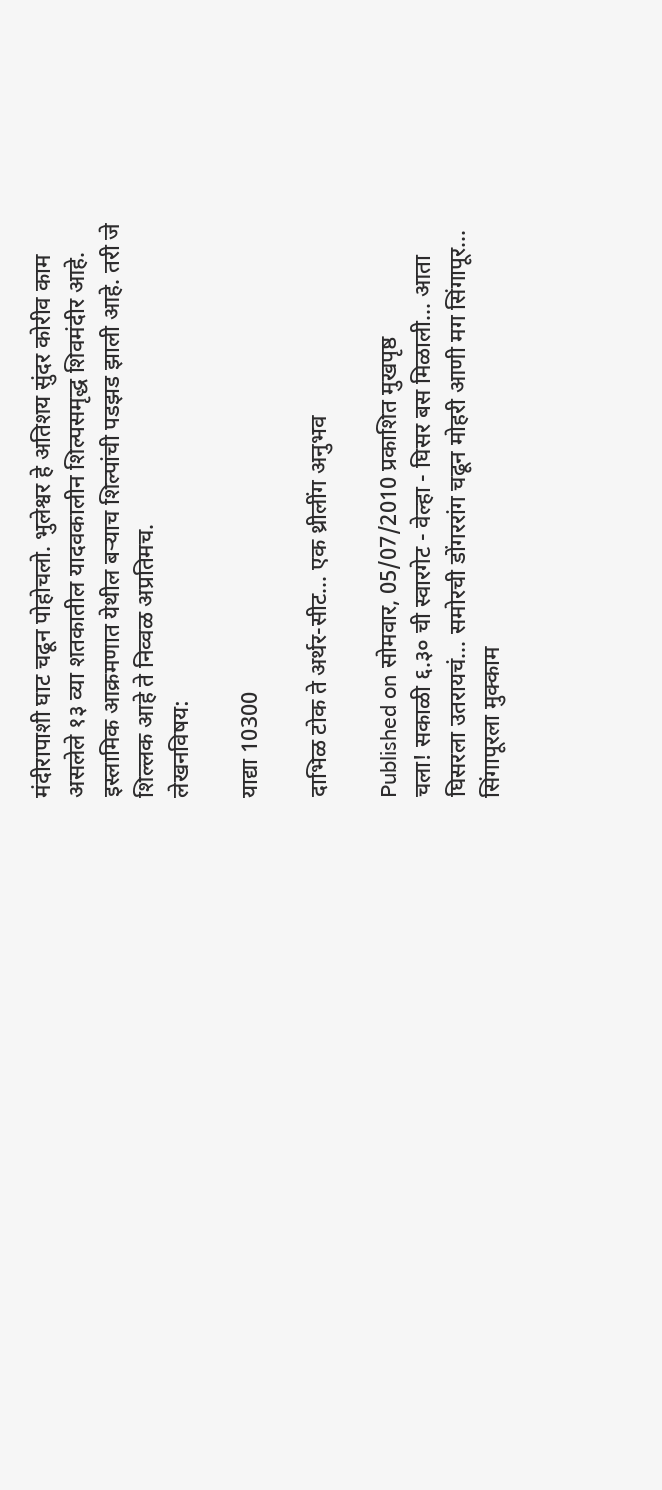मंदीरापाशी घाट चढून पोहोचलो. भुलेश्वर हे अतिशय सुंदर कोरीव काम असलेले १३ व्या शतकातील यादवकालीन शिल्पसमृद्ध शिवमंदीर आहे. इस्लामिक आक्रमणात येथील बर्‍याच शिल्पांची पडझड झाली आहे. तरी जे शिल्लक आहे ते निव्वळ अप्रतिमच.
लेखनविषय:

याद्या 10300

दाभिळ टोक ते अर्थर-सीट... एक थ्रीलींग अनुभव

Published on सोमवार, 05/07/2010 प्रकाशित मुखपृष्ठ
चला! सकाळी ६.३० ची स्वारगेट - वेल्हा - घिसर बस मिळाली... आता घिसरला उतरायचं... समोरची डोंगररांग चढून मोहरी आणी मग सिंगापूर... सिंगापूरला मुक्काम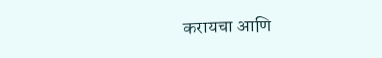करायचा आणि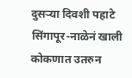दुसर्‍या दिवशी पहाटे सिंगापूर-नाळेनं खाली कोकणात उतरुन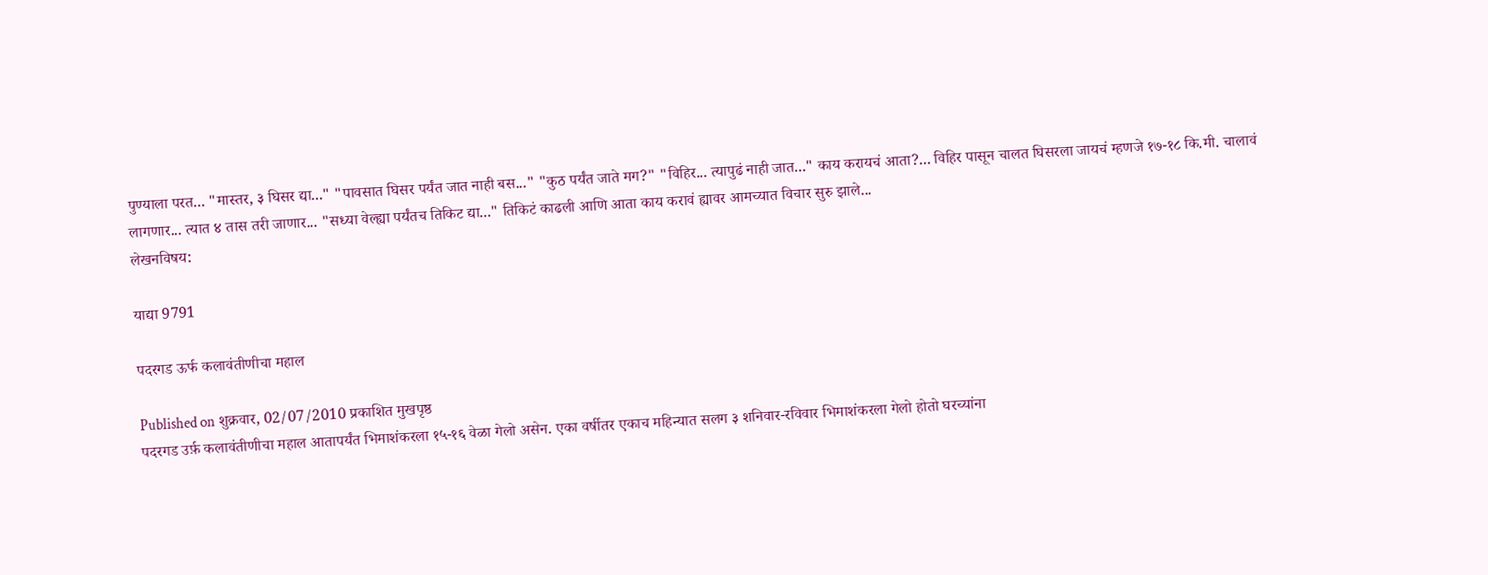पुण्याला परत... "मास्तर, ३ घिसर द्या..." "पावसात घिसर पर्यंत जात नाही बस..." "कुठ पर्यंत जाते मग?" "विहिर... त्यापुढं नाही जात..." काय करायचं आता?... विहिर पासून चालत घिसरला जायचं म्हणजे १७-१८ कि.मी. चालावं लागणार... त्यात ४ तास तरी जाणार... "सध्या वेल्ह्या पर्यंतच तिकिट द्या..." तिकिटं काढली आणि आता काय करावं ह्यावर आमच्यात विचार सुरु झाले...
लेखनविषय:

याद्या 9791

पदरगड ऊर्फ कलावंतीणीचा महाल

Published on शुक्रवार, 02/07/2010 प्रकाशित मुखपृष्ठ
पदरगड उर्फ़ कलावंतीणीचा महाल आतापर्यंत भिमाशंकरला १५-१६ वेळा गेलो असेन. एका वर्षीतर एकाच महिन्यात सलग ३ शनिवार-रविवार भिमाशंकरला गेलो होतो घरच्यांना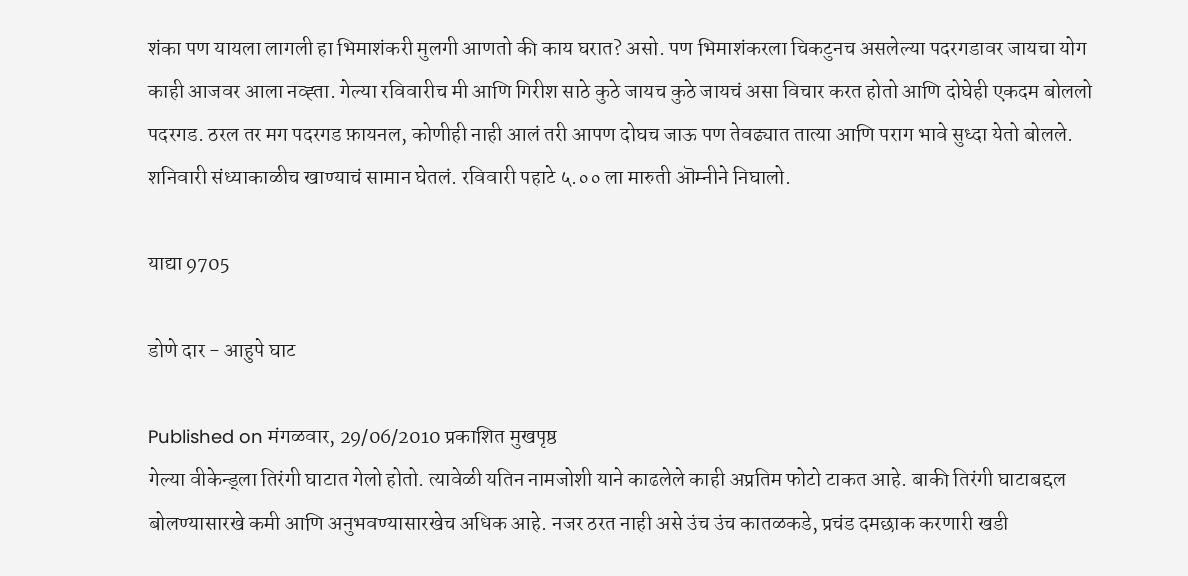शंका पण यायला लागली हा भिमाशंकरी मुलगी आणतो की काय घरात? असो. पण भिमाशंकरला चिकटुनच असलेल्या पदरगडावर जायचा योग काही आजवर आला नव्ह्ता. गेल्या रविवारीच मी आणि गिरीश साठे कुठे जायच कुठे जायचं असा विचार करत होतो आणि दोघेही एकदम बोललो पदरगड. ठरल तर मग पदरगड फ़ायनल, कोणीही नाही आलं तरी आपण दोघच जाऊ पण तेवढ्यात तात्या आणि पराग भावे सुध्दा येतो बोलले. शनिवारी संध्याकाळीच खाण्याचं सामान घेतलं. रविवारी पहाटे ५.०० ला मारुती ऒम्नीने निघालो.

याद्या 9705

डोणे दार - आहुपे घाट

Published on मंगळवार, 29/06/2010 प्रकाशित मुखपृष्ठ
गेल्या वीकेन्ड्ला तिरंगी घाटात गेलो होतो. त्यावेळी यतिन नामजोशी याने काढलेले काही अप्रतिम फोटो टाकत आहे. बाकी तिरंगी घाटाबद्दल बोलण्यासारखे कमी आणि अनुभवण्यासारखेच अधिक आहे. नजर ठरत नाही असे उंच उंच कातळकडे, प्रचंड दमछाक करणारी खडी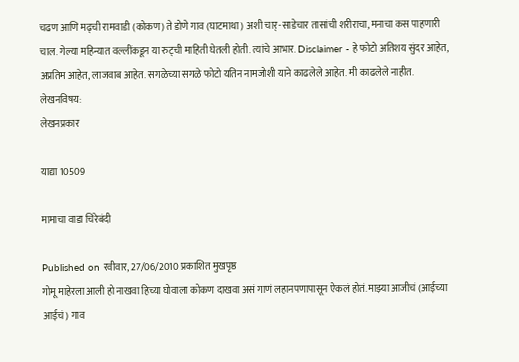चढण आणि मढ्ची रामवाडी (कोकण) ते डोणे गाव (घाटमाथा) अशी चार्-साडेचार तासांची शरीराचा, मनाचा कस पाहणारी चाल. गेल्या महिन्यात वल्लींकडून या रुट्ची माहिती घेतली होती. त्यांचे आभार. Disclaimer - हे फोटो अतिशय सुंदर आहेत, अप्रतिम आहेत, लाजवाब आहेत. सगळेच्या सगळे फोटो यतिन नामजोशी याने काढलेले आहेत. मी काढलेले नाहीत.
लेखनविषय:
लेखनप्रकार

याद्या 10509

मामाचा वाडा चिरेबंदी

Published on रवीवार, 27/06/2010 प्रकाशित मुखपृष्ठ
गोमू माहेरला आली हो नाखवा हिच्या घोवाला कोकण दाखवा असं गाणं लहानपणापासून ऐकलं होतं. माझ्या आजीचं (आईच्या आईचं) गाव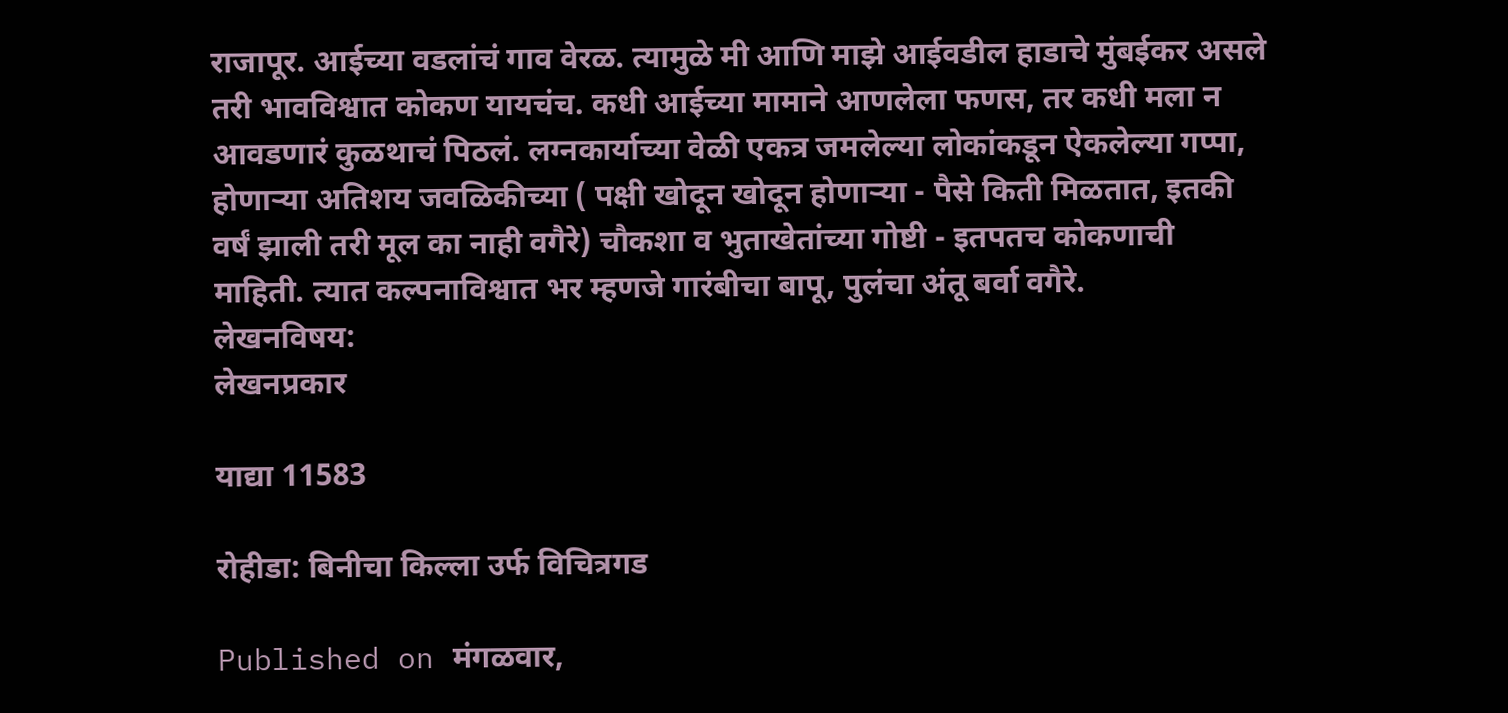राजापूर. आईच्या वडलांचं गाव वेरळ. त्यामुळे मी आणि माझे आईवडील हाडाचे मुंबईकर असले तरी भावविश्वात कोकण यायचंच. कधी आईच्या मामाने आणलेला फणस, तर कधी मला न आवडणारं कुळथाचं पिठलं. लग्नकार्याच्या वेळी एकत्र जमलेल्या लोकांकडून ऐकलेल्या गप्पा, होणाऱ्या अतिशय जवळिकीच्या ( पक्षी खोदून खोदून होणाऱ्या - पैसे किती मिळतात, इतकी वर्षं झाली तरी मूल का नाही वगैरे) चौकशा व भुताखेतांच्या गोष्टी - इतपतच कोकणाची माहिती. त्यात कल्पनाविश्वात भर म्हणजे गारंबीचा बापू, पुलंचा अंतू बर्वा वगैरे.
लेखनविषय:
लेखनप्रकार

याद्या 11583

रोहीडा: बिनीचा किल्ला उर्फ विचित्रगड

Published on मंगळवार,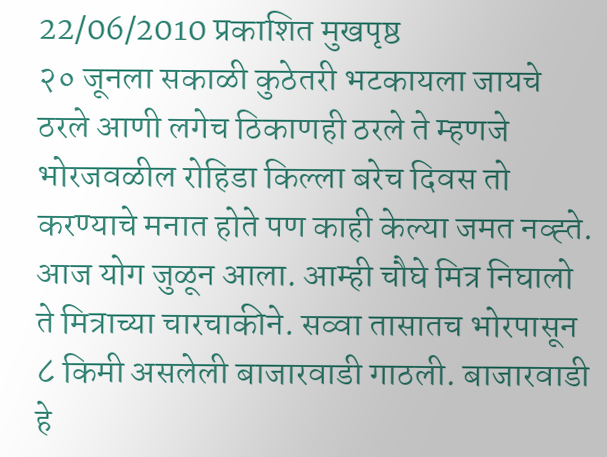22/06/2010 प्रकाशित मुखपृष्ठ
२० जूनला सकाळी कुठेतरी भटकायला जायचे ठरले आणी लगेच ठिकाणही ठरले ते म्हणजे भोरजवळील रोहिडा किल्ला बरेच दिवस तो करण्याचे मनात होते पण काही केल्या जमत नव्ह्ते. आज योग जुळून आला. आम्ही चौघे मित्र निघालो ते मित्राच्या चारचाकीने. सव्वा तासातच भोरपासून ८ किमी असलेली बाजारवाडी गाठली. बाजारवाडी हे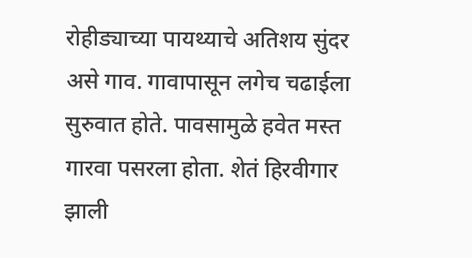रोहीड्याच्या पायथ्याचे अतिशय सुंदर असे गाव. गावापासून लगेच चढाईला सुरुवात होते. पावसामुळे हवेत मस्त गारवा पसरला होता. शेतं हिरवीगार झाली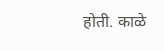होती. काळे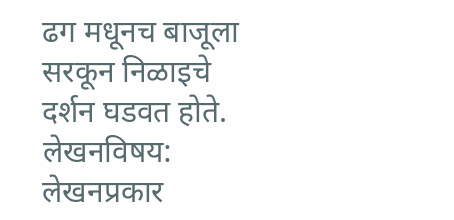ढग मधूनच बाजूला सरकून निळाइचे दर्शन घडवत होते.
लेखनविषय:
लेखनप्रकार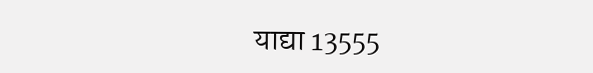याद्या 13555